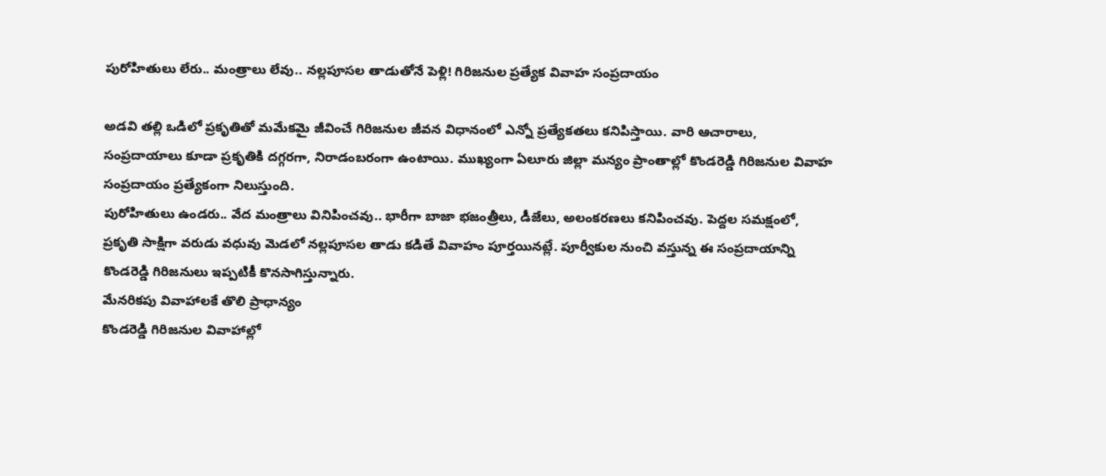పురోహితులు లేరు.. మంత్రాలు లేవు.. నల్లపూసల తాడుతోనే పెళ్లి! గిరిజనుల ప్రత్యేక వివాహ సంప్రదాయం

అడవి తల్లి ఒడిలో ప్రకృతితో మమేకమై జీవించే గిరిజనుల జీవన విధానంలో ఎన్నో ప్రత్యేకతలు కనిపిస్తాయి. వారి ఆచారాలు, సంప్రదాయాలు కూడా ప్రకృతికి దగ్గరగా, నిరాడంబరంగా ఉంటాయి. ముఖ్యంగా ఏలూరు జిల్లా మన్యం ప్రాంతాల్లో కొండరెడ్డి గిరిజనుల వివాహ సంప్రదాయం ప్రత్యేకంగా నిలుస్తుంది.
పురోహితులు ఉండరు.. వేద మంత్రాలు వినిపించవు.. భారీగా బాజా భజంత్రీలు, డీజేలు, అలంకరణలు కనిపించవు. పెద్దల సమక్షంలో, ప్రకృతి సాక్షిగా వరుడు వధువు మెడలో నల్లపూసల తాడు కడితే వివాహం పూర్తయినట్లే. పూర్వీకుల నుంచి వస్తున్న ఈ సంప్రదాయాన్ని కొండరెడ్డి గిరిజనులు ఇప్పటికీ కొనసాగిస్తున్నారు.
మేనరికపు వివాహాలకే తొలి ప్రాధాన్యం
కొండరెడ్డి గిరిజనుల వివాహాల్లో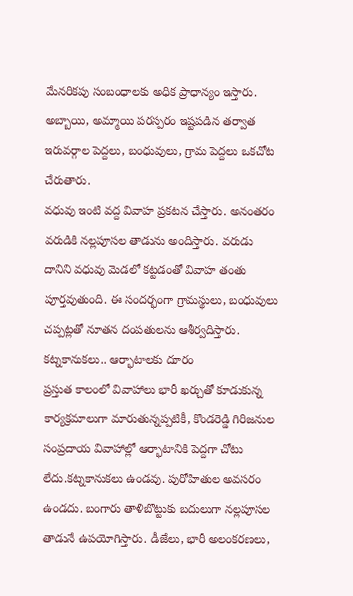మేనరికపు సంబంధాలకు అధిక ప్రాధాన్యం ఇస్తారు. అబ్బాయి, అమ్మాయి పరస్పరం ఇష్టపడిన తర్వాత ఇరువర్గాల పెద్దలు, బంధువులు, గ్రామ పెద్దలు ఒకచోట చేరుతారు.
వధువు ఇంటి వద్ద వివాహ ప్రకటన చేస్తారు. అనంతరం వరుడికి నల్లపూసల తాడును అందిస్తారు. వరుడు దానిని వధువు మెడలో కట్టడంతో వివాహ తంతు పూర్తవుతుంది. ఈ సందర్భంగా గ్రామస్థులు, బంధువులు చప్పట్లతో నూతన దంపతులను ఆశీర్వదిస్తారు.
కట్నకానుకలు.. ఆర్భాటాలకు దూరం
ప్రస్తుత కాలంలో వివాహాలు భారీ ఖర్చుతో కూడుకున్న కార్యక్రమాలుగా మారుతున్నప్పటికీ, కొండరెడ్డి గిరిజనుల సంప్రదాయ వివాహాల్లో ఆర్భాటానికి పెద్దగా చోటు లేదు.కట్నకానుకలు ఉండవు. పురోహితుల అవసరం ఉండదు. బంగారు తాళిబొట్టుకు బదులుగా నల్లపూసల తాడునే ఉపయోగిస్తారు. డీజేలు, భారీ అలంకరణలు,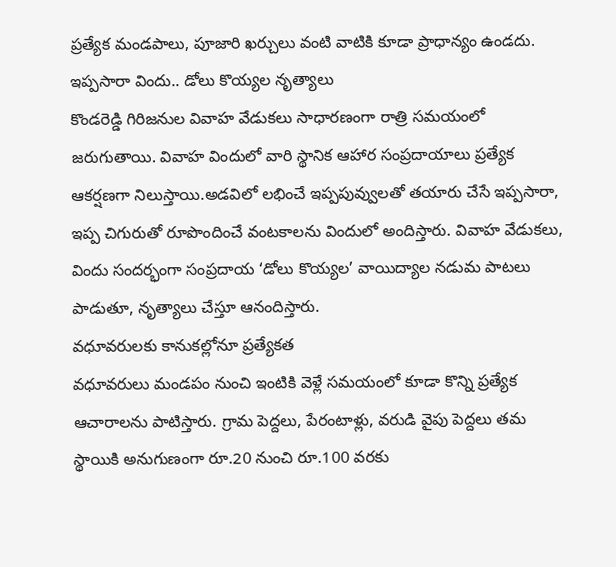ప్రత్యేక మండపాలు, పూజారి ఖర్చులు వంటి వాటికి కూడా ప్రాధాన్యం ఉండదు.
ఇప్పసారా విందు.. డోలు కొయ్యల నృత్యాలు
కొండరెడ్డి గిరిజనుల వివాహ వేడుకలు సాధారణంగా రాత్రి సమయంలో జరుగుతాయి. వివాహ విందులో వారి స్థానిక ఆహార సంప్రదాయాలు ప్రత్యేక ఆకర్షణగా నిలుస్తాయి.అడవిలో లభించే ఇప్పపువ్వులతో తయారు చేసే ఇప్పసారా, ఇప్ప చిగురుతో రూపొందించే వంటకాలను విందులో అందిస్తారు. వివాహ వేడుకలు, విందు సందర్భంగా సంప్రదాయ ‘డోలు కొయ్యల’ వాయిద్యాల నడుమ పాటలు పాడుతూ, నృత్యాలు చేస్తూ ఆనందిస్తారు.
వధూవరులకు కానుకల్లోనూ ప్రత్యేకత
వధూవరులు మండపం నుంచి ఇంటికి వెళ్లే సమయంలో కూడా కొన్ని ప్రత్యేక ఆచారాలను పాటిస్తారు. గ్రామ పెద్దలు, పేరంటాళ్లు, వరుడి వైపు పెద్దలు తమ స్థాయికి అనుగుణంగా రూ.20 నుంచి రూ.100 వరకు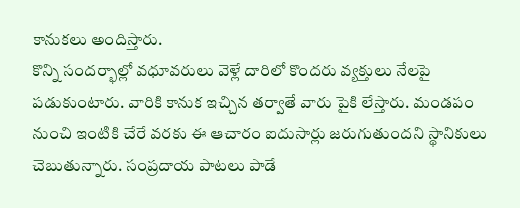కానుకలు అందిస్తారు.
కొన్ని సందర్భాల్లో వధూవరులు వెళ్లే దారిలో కొందరు వ్యక్తులు నేలపై పడుకుంటారు. వారికి కానుక ఇచ్చిన తర్వాతే వారు పైకి లేస్తారు. మండపం నుంచి ఇంటికి చేరే వరకు ఈ ఆచారం ఐదుసార్లు జరుగుతుందని స్థానికులు చెబుతున్నారు. సంప్రదాయ పాటలు పాడే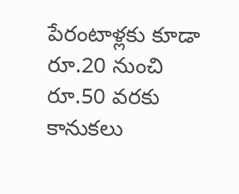పేరంటాళ్లకు కూడా రూ.20 నుంచి రూ.50 వరకు కానుకలు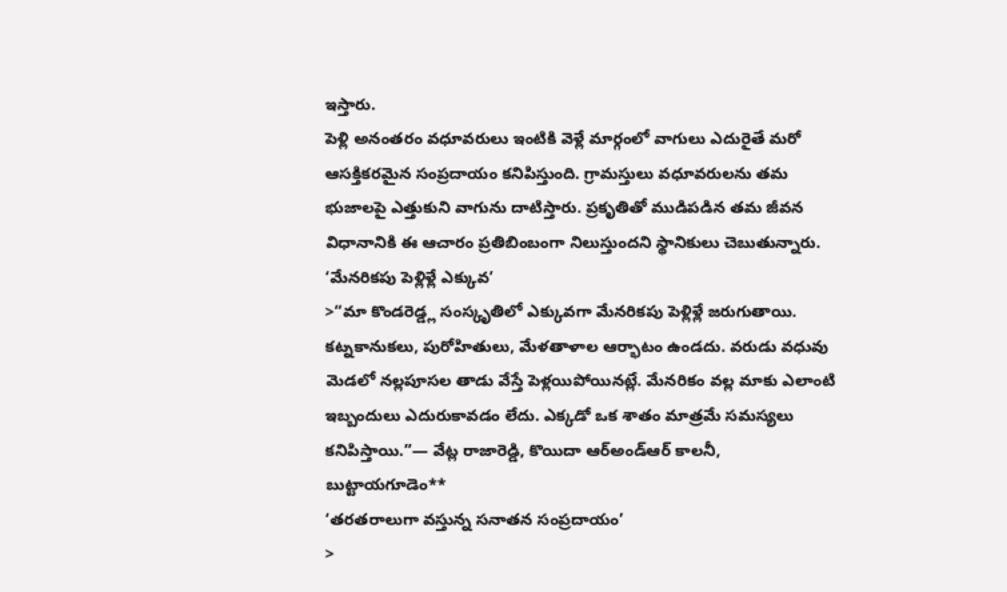ఇస్తారు.
పెళ్లి అనంతరం వధూవరులు ఇంటికి వెళ్లే మార్గంలో వాగులు ఎదురైతే మరో ఆసక్తికరమైన సంప్రదాయం కనిపిస్తుంది. గ్రామస్తులు వధూవరులను తమ భుజాలపై ఎత్తుకుని వాగును దాటిస్తారు. ప్రకృతితో ముడిపడిన తమ జీవన విధానానికి ఈ ఆచారం ప్రతిబింబంగా నిలుస్తుందని స్థానికులు చెబుతున్నారు.
‘మేనరికపు పెళ్లిళ్లే ఎక్కువ’
>“మా కొండరెడ్డ్ల సంస్కృతిలో ఎక్కువగా మేనరికపు పెళ్లిళ్లే జరుగుతాయి. కట్నకానుకలు, పురోహితులు, మేళతాళాల ఆర్భాటం ఉండదు. వరుడు వధువు మెడలో నల్లపూసల తాడు వేస్తే పెళ్లయిపోయినట్లే. మేనరికం వల్ల మాకు ఎలాంటి ఇబ్బందులు ఎదురుకావడం లేదు. ఎక్కడో ఒక శాతం మాత్రమే సమస్యలు కనిపిస్తాయి.”— వేట్ల రాజారెడ్డి, కొయిదా ఆర్అండ్ఆర్ కాలనీ, బుట్టాయగూడెం**
‘తరతరాలుగా వస్తున్న సనాతన సంప్రదాయం’
>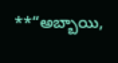**“అబ్బాయి,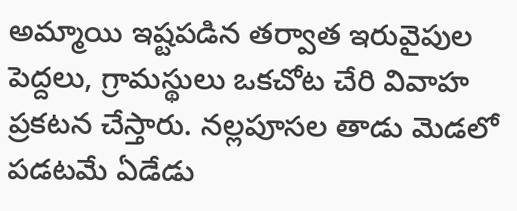అమ్మాయి ఇష్టపడిన తర్వాత ఇరువైపుల పెద్దలు, గ్రామస్థులు ఒకచోట చేరి వివాహ ప్రకటన చేస్తారు. నల్లపూసల తాడు మెడలో పడటమే ఏడేడు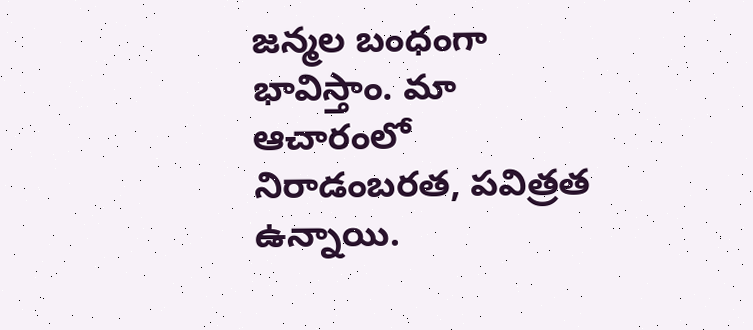జన్మల బంధంగా భావిస్తాం. మా ఆచారంలో నిరాడంబరత, పవిత్రత ఉన్నాయి.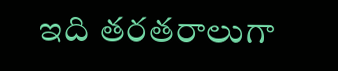ఇది తరతరాలుగా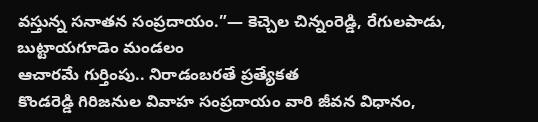వస్తున్న సనాతన సంప్రదాయం.”— కెచ్చెల చిన్నంరెడ్డి, రేగులపాడు, బుట్టాయగూడెం మండలం
ఆచారమే గుర్తింపు.. నిరాడంబరతే ప్రత్యేకత
కొండరెడ్డి గిరిజనుల వివాహ సంప్రదాయం వారి జీవన విధానం,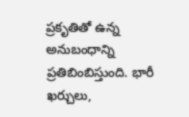ప్రకృతితో ఉన్న అనుబంధాన్ని ప్రతిబింబిస్తుంది. భారీ ఖర్చులు,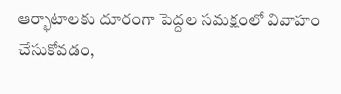ఆర్భాటాలకు దూరంగా పెద్దల సమక్షంలో వివాహం చేసుకోవడం,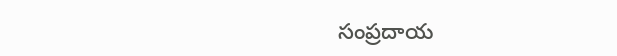సంప్రదాయ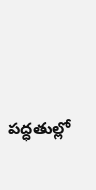పద్ధతుల్లో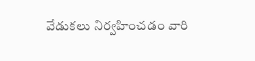వేడుకలు నిర్వహించడం వారి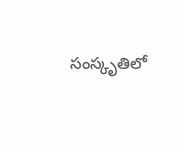సంస్కృతిలో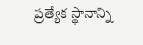ప్రత్యేక స్థానాన్ని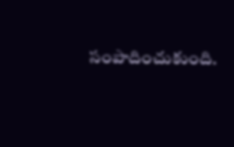సంపాదించుకుంది.